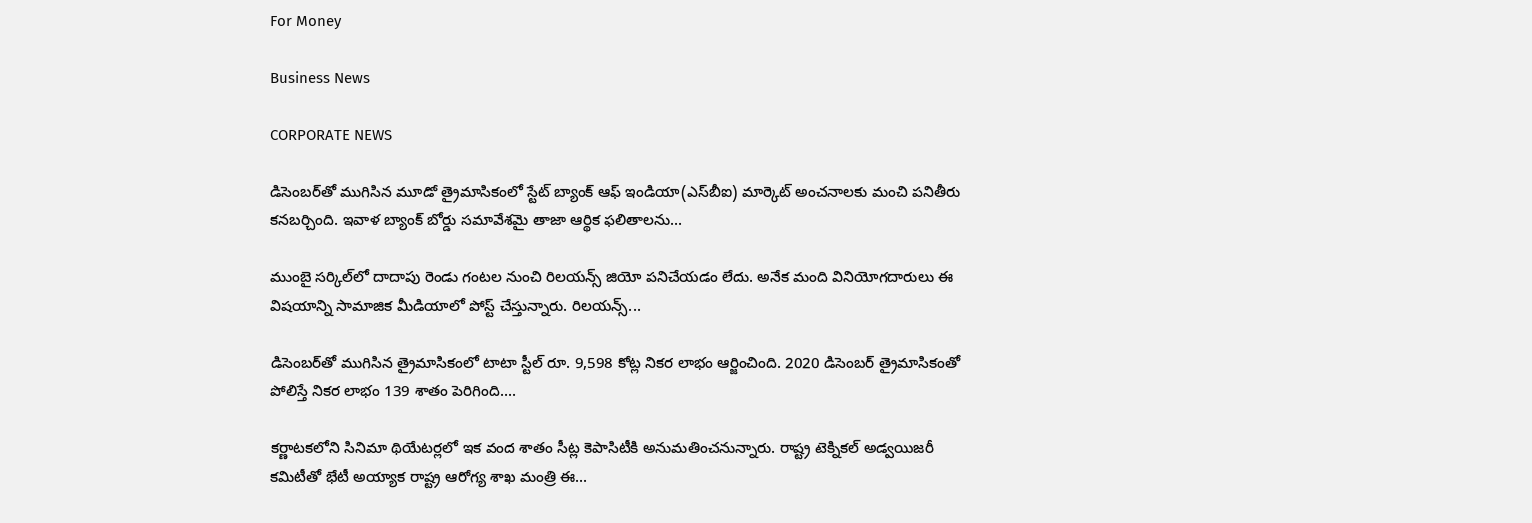For Money

Business News

CORPORATE NEWS

డిసెంబర్‌తో ముగిసిన మూడో త్రైమాసికంలో స్టేట్ బ్యాంక్ ఆఫ్ ఇండియా(ఎస్‌బీఐ) మార్కెట్‌ అంచనాలకు మంచి పనితీరు కనబర్చింది. ఇవాళ బ్యాంక్‌ బోర్డు సమావేశమై తాజా ఆర్థిక ఫలితాలను...

ముంబై సర్కిల్‌లో దాదాపు రెండు గంటల నుంచి రిలయన్స్‌ జియో పనిచేయడం లేదు. అనేక మంది వినియోగదారులు ఈ విషయాన్ని సామాజిక మీడియాలో పోస్ట్‌ చేస్తున్నారు. రిలయన్స్‌...

డిసెంబర్‌తో ముగిసిన త్రైమాసికంలో టాటా స్టీల్‌ రూ. 9,598 కోట్ల నికర లాభం ఆర్జించింది. 2020 డిసెంబర్‌ త్రైమాసికంతో పోలిస్తే నికర లాభం 139 శాతం పెరిగింది....

కర్ణాటకలోని సినిమా థియేటర్లలో ఇక వంద శాతం సీట్ల కెపాసిటీకి అనుమతించనున్నారు. రాష్ట్ర టెక్నికల్‌ అడ్వయిజరీ కమిటీతో భేటీ అయ్యాక రాష్ట్ర ఆరోగ్య శాఖ మంత్రి ఈ...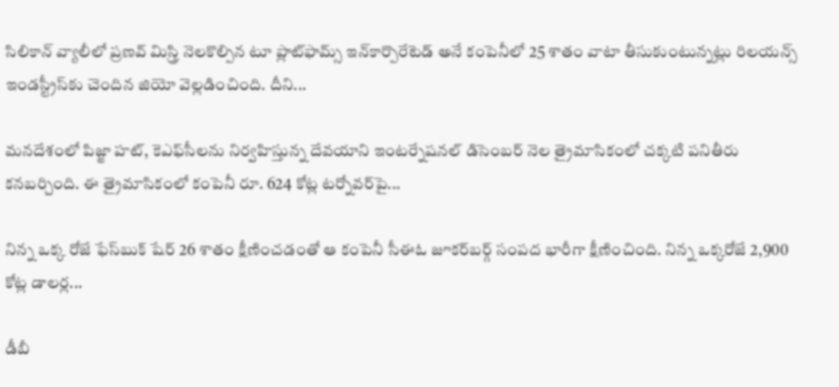సిలికాన్‌ వ్యాలీలో ప్రణవ్‌ మిస్త్రి నెలకొల్పిన టూ ప్లాట్‌ఫామ్స్‌ ఇన్‌కార్పొరేటెడ్‌ అనే కంపెనీలో 25 శాతం వాటా తీసుకుంటున్నట్లు రిలయన్స్‌ ఇండస్ట్రీస్‌కు చెందిన జియో వెల్లడించింది. దీని...

మనదేశంలో పిజ్జా హట్‌, కెఎఫ్‌సీలను నిర్వహిస్తున్న దేవయాని ఇంటర్నేషనల్‌ డిసెంబర్‌ నెల త్రైమాసికంలో చక్కటి పనితీరు కనబర్చింది. ఈ త్రైమాసికంలో కంపెనీ రూ. 624 కోట్ల టర్నోవర్‌పై...

నిన్న ఒక్క రోజే ఫేస్‌బుక్‌ షేర్‌ 26 శాతం క్షీణించడంతో ఆ కంపెనీ సీఈఓ జూకర్‌బర్గ్‌ సంపద భారీగా క్షీణించింది. నిన్న ఒక్కరోజే 2,900 కోట్ల డాలర్ల...

డీబీ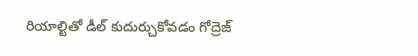రియాల్టితో డీల్‌ కుదుర్చుకోవడం గోద్రెజ్‌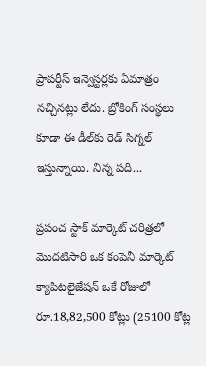ప్రాపర్టీస్‌ ఇన్వెస్టర్లకు ఏమాత్రం నచ్చినట్లు లేదు. బ్రోకింగ్‌ సంస్థలు కూడా ఈ డీల్‌కు రెడ్‌ సిగ్నల్‌ ఇస్తున్నాయి. నిన్న పది...

ప్రపంచ స్టాక్‌ మార్కెట్‌ చరిత్రలో మొదటిసారి ఒక కంపెనీ మార్కెట్‌ క్యాపిటలైజేషన్‌ ఒకే రోజులో రూ.18,82,500 కోట్లు (25100 కోట్ల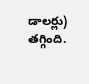డాలర్లు) తగ్గింది.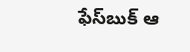ఫేస్‌బుక్‌ ఆ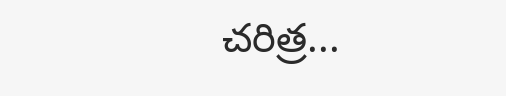చరిత్ర...